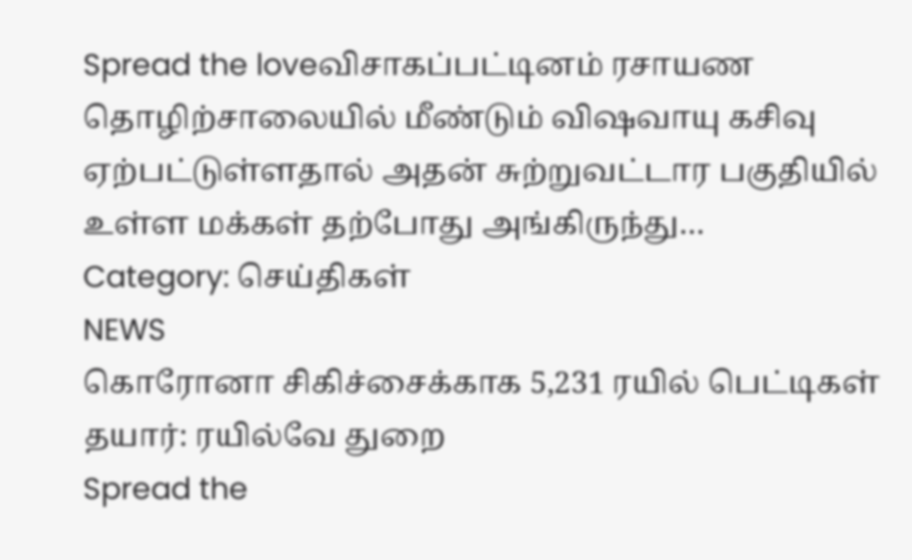Spread the loveவிசாகப்பட்டினம் ரசாயண தொழிற்சாலையில் மீண்டும் விஷவாயு கசிவு ஏற்பட்டுள்ளதால் அதன் சுற்றுவட்டார பகுதியில் உள்ள மக்கள் தற்போது அங்கிருந்து…
Category: செய்திகள்
NEWS
கொரோனா சிகிச்சைக்காக 5,231 ரயில் பெட்டிகள் தயார்: ரயில்வே துறை
Spread the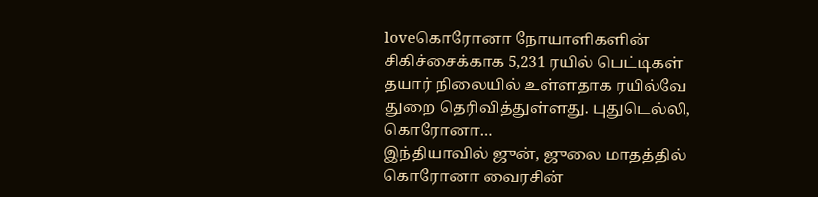loveகொரோனா நோயாளிகளின் சிகிச்சைக்காக 5,231 ரயில் பெட்டிகள் தயார் நிலையில் உள்ளதாக ரயில்வே துறை தெரிவித்துள்ளது. புதுடெல்லி, கொரோனா…
இந்தியாவில் ஜுன், ஜுலை மாதத்தில் கொரோனா வைரசின்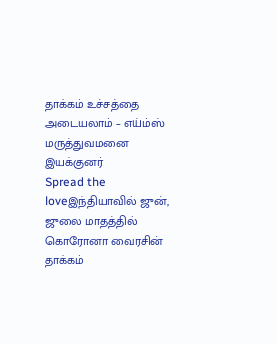தாக்கம் உச்சத்தை அடையலாம் – எய்ம்ஸ் மருத்துவமனை இயக்குனர்
Spread the loveஇந்தியாவில் ஜுன், ஜுலை மாதத்தில் கொரோனா வைரசின் தாக்கம்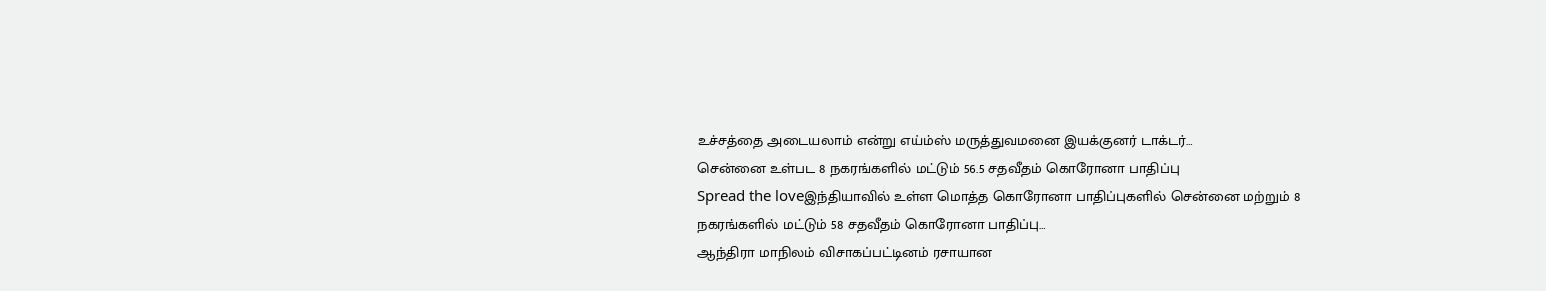உச்சத்தை அடையலாம் என்று எய்ம்ஸ் மருத்துவமனை இயக்குனர் டாக்டர்…
சென்னை உள்பட 8 நகரங்களில் மட்டும் 56.5 சதவீதம் கொரோனா பாதிப்பு
Spread the loveஇந்தியாவில் உள்ள மொத்த கொரோனா பாதிப்புகளில் சென்னை மற்றும் 8 நகரங்களில் மட்டும் 58 சதவீதம் கொரோனா பாதிப்பு…
ஆந்திரா மாநிலம் விசாகப்பட்டினம் ரசாயான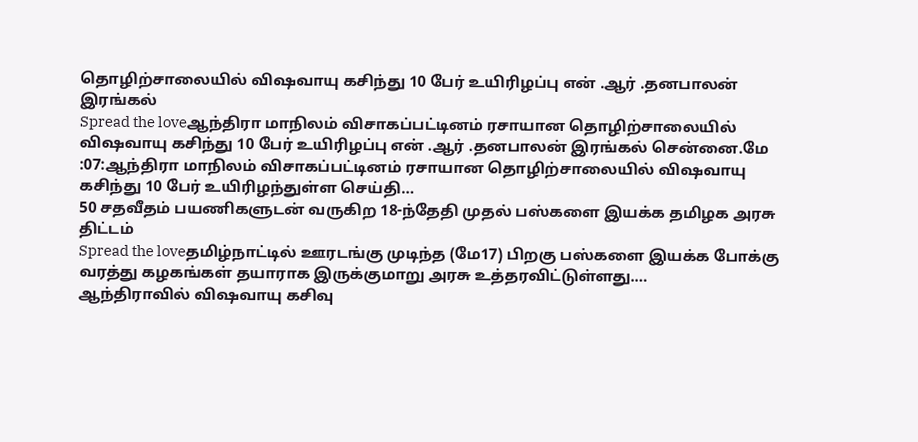தொழிற்சாலையில் விஷவாயு கசிந்து 10 பேர் உயிரிழப்பு என் .ஆர் .தனபாலன் இரங்கல்
Spread the loveஆந்திரா மாநிலம் விசாகப்பட்டினம் ரசாயான தொழிற்சாலையில் விஷவாயு கசிந்து 10 பேர் உயிரிழப்பு என் .ஆர் .தனபாலன் இரங்கல் சென்னை.மே :07:ஆந்திரா மாநிலம் விசாகப்பட்டினம் ரசாயான தொழிற்சாலையில் விஷவாயு கசிந்து 10 பேர் உயிரிழந்துள்ள செய்தி…
50 சதவீதம் பயணிகளுடன் வருகிற 18-ந்தேதி முதல் பஸ்களை இயக்க தமிழக அரசு திட்டம்
Spread the loveதமிழ்நாட்டில் ஊரடங்கு முடிந்த (மே17) பிறகு பஸ்களை இயக்க போக்கு வரத்து கழகங்கள் தயாராக இருக்குமாறு அரசு உத்தரவிட்டுள்ளது.…
ஆந்திராவில் விஷவாயு கசிவு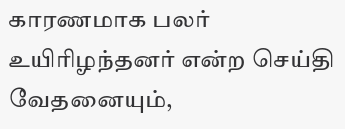காரணமாக பலர் உயிரிழந்தனர் என்ற செய்தி வேதனையும்,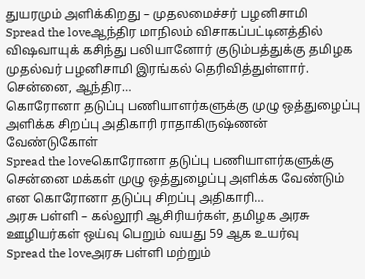துயரமும் அளிக்கிறது – முதலமைச்சர் பழனிசாமி
Spread the loveஆந்திர மாநிலம் விசாகப்பட்டினத்தில் விஷவாயுக் கசிந்து பலியானோர் குடும்பத்துக்கு தமிழக முதல்வர் பழனிசாமி இரங்கல் தெரிவித்துள்ளார். சென்னை, ஆந்திர…
கொரோனா தடுப்பு பணியாளர்களுக்கு முழு ஒத்துழைப்பு அளிக்க சிறப்பு அதிகாரி ராதாகிருஷ்ணன் வேண்டுகோள்
Spread the loveகொரோனா தடுப்பு பணியாளர்களுக்கு சென்னை மக்கள் முழு ஒத்துழைப்பு அளிக்க வேண்டும் என கொரோனா தடுப்பு சிறப்பு அதிகாரி…
அரசு பள்ளி – கல்லூரி ஆசிரியர்கள், தமிழக அரசு ஊழியர்கள் ஒய்வு பெறும் வயது 59 ஆக உயர்வு
Spread the loveஅரசு பள்ளி மற்றும்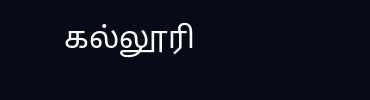கல்லூரி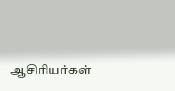ஆசிரியர்கள்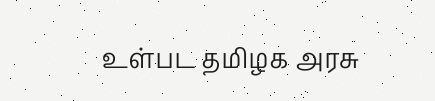உள்பட தமிழக அரசு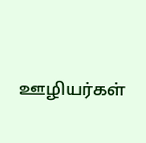ஊழியர்கள்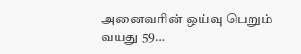அனைவரின் ஒய்வு பெறும் வயது 59…